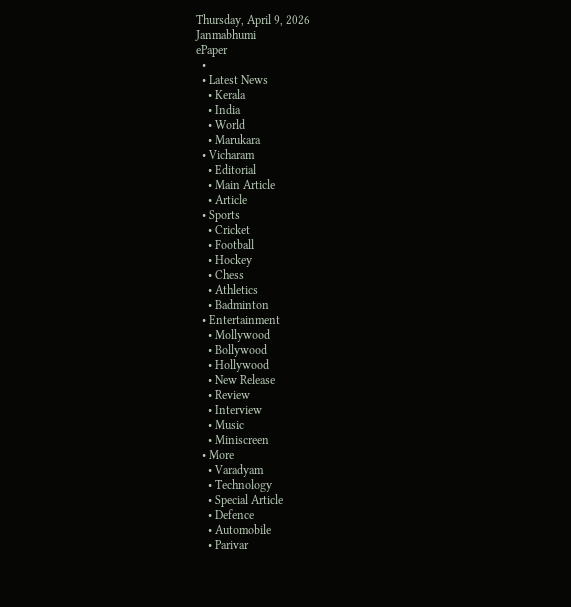Thursday, April 9, 2026
Janmabhumi
ePaper
  •
  • Latest News
    • Kerala
    • India
    • World
    • Marukara
  • Vicharam
    • Editorial
    • Main Article
    • Article
  • Sports
    • Cricket
    • Football
    • Hockey
    • Chess
    • Athletics
    • Badminton
  • Entertainment
    • Mollywood
    • Bollywood
    • Hollywood
    • New Release
    • Review
    • Interview
    • Music
    • Miniscreen
  • More
    • Varadyam
    • Technology
    • Special Article
    • Defence
    • Automobile
    • Parivar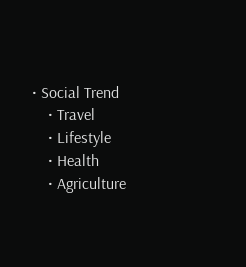• Social Trend
    • Travel
    • Lifestyle
    • Health
    • Agriculture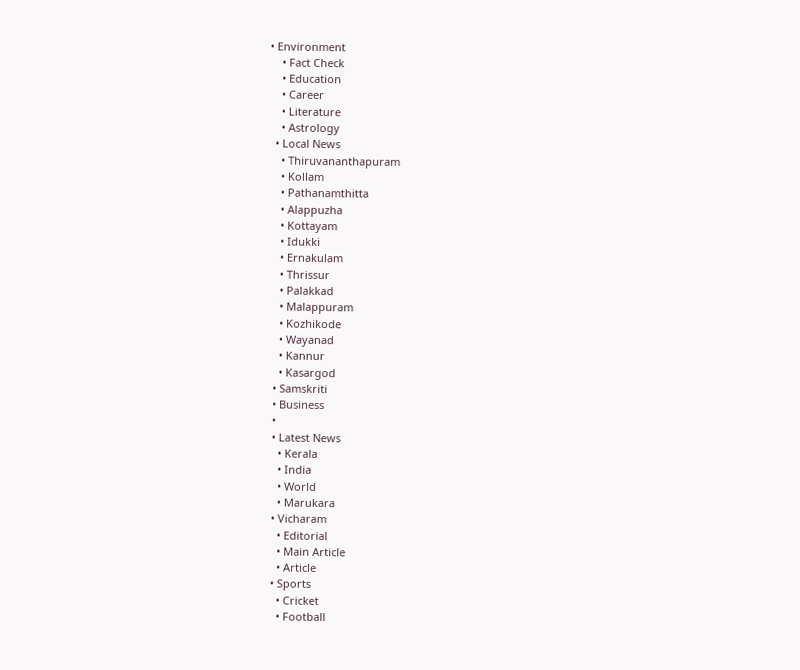• Environment
    • Fact Check
    • Education
    • Career
    • Literature
    • Astrology
  • Local News
    • Thiruvananthapuram
    • Kollam
    • Pathanamthitta
    • Alappuzha
    • Kottayam
    • Idukki
    • Ernakulam
    • Thrissur
    • Palakkad
    • Malappuram
    • Kozhikode
    • Wayanad
    • Kannur
    • Kasargod
  • Samskriti
  • Business
  •
  • Latest News
    • Kerala
    • India
    • World
    • Marukara
  • Vicharam
    • Editorial
    • Main Article
    • Article
  • Sports
    • Cricket
    • Football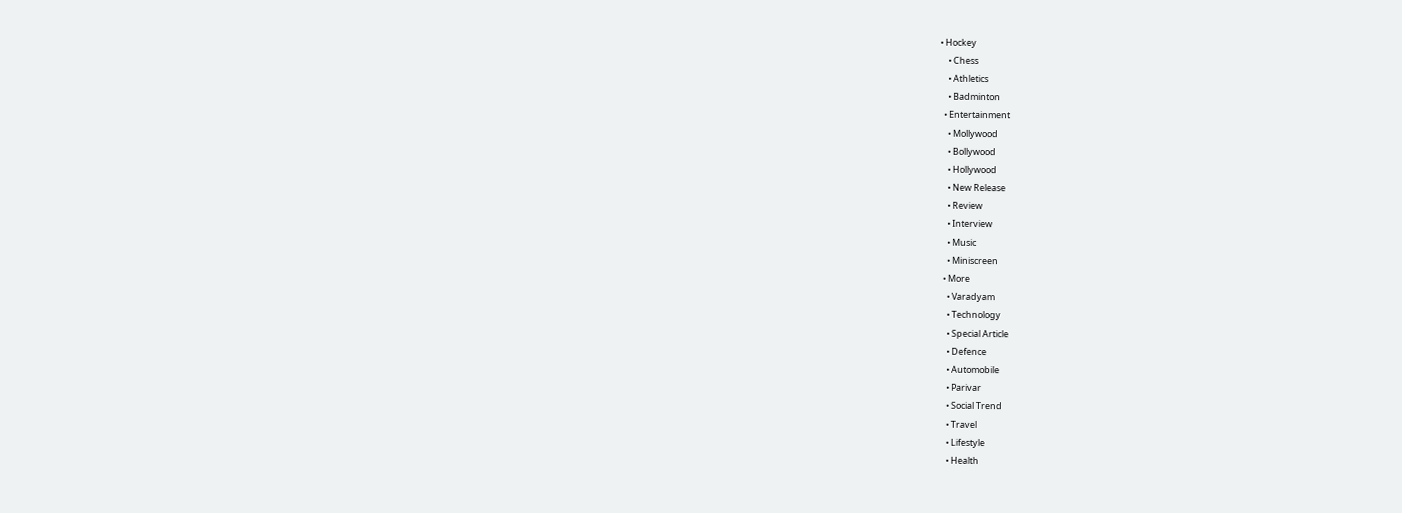• Hockey
    • Chess
    • Athletics
    • Badminton
  • Entertainment
    • Mollywood
    • Bollywood
    • Hollywood
    • New Release
    • Review
    • Interview
    • Music
    • Miniscreen
  • More
    • Varadyam
    • Technology
    • Special Article
    • Defence
    • Automobile
    • Parivar
    • Social Trend
    • Travel
    • Lifestyle
    • Health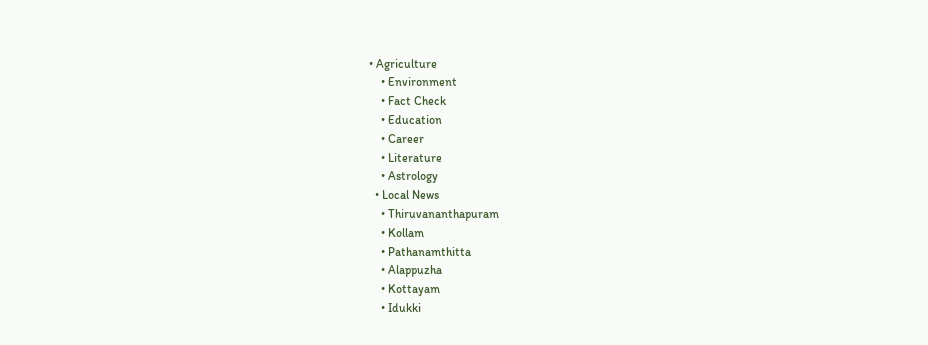• Agriculture
    • Environment
    • Fact Check
    • Education
    • Career
    • Literature
    • Astrology
  • Local News
    • Thiruvananthapuram
    • Kollam
    • Pathanamthitta
    • Alappuzha
    • Kottayam
    • Idukki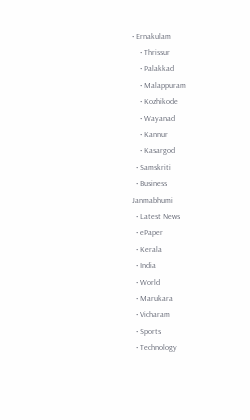• Ernakulam
    • Thrissur
    • Palakkad
    • Malappuram
    • Kozhikode
    • Wayanad
    • Kannur
    • Kasargod
  • Samskriti
  • Business
Janmabhumi
  • Latest News
  • ePaper
  • Kerala
  • India
  • World
  • Marukara
  • Vicharam
  • Sports
  • Technology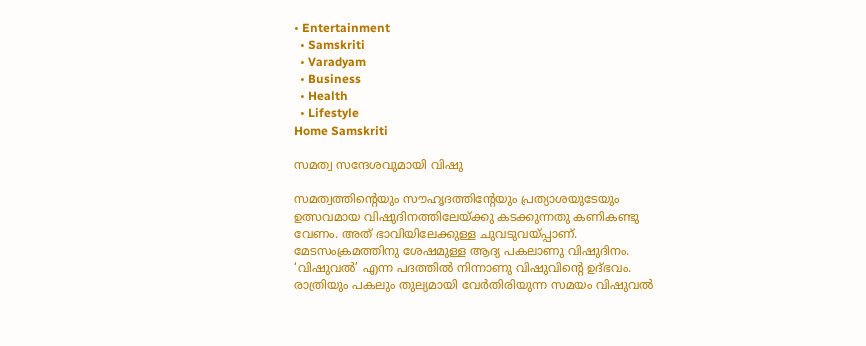• Entertainment
  • Samskriti
  • Varadyam
  • Business
  • Health
  • Lifestyle
Home Samskriti

സമത്വ സന്ദേശവുമായി വിഷു

സമത്വത്തിന്റെയും സൗഹൃദത്തിന്റേയും പ്രത്യാശയുടേയും ഉത്സവമായ വിഷുദിനത്തിലേയ്‌ക്കു കടക്കുന്നതു കണികണ്ടു വേണം. അത് ഭാവിയിലേക്കുള്ള ചുവടുവയ്‌പ്പാണ്. മേടസംക്രമത്തിനു ശേഷമുള്ള ആദ്യ പകലാണു വിഷുദിനം. ‘വിഷുവല്‍’ എന്ന പദത്തില്‍ നിന്നാണു വിഷുവിന്റെ ഉദ്ഭവം. രാത്രിയും പകലും തുല്യമായി വേര്‍തിരിയുന്ന സമയം വിഷുവല്‍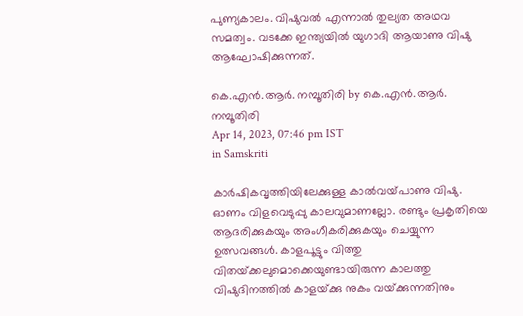പുണ്യകാലം. വിഷുവല്‍ എന്നാല്‍ തുല്യത അഥവ സമത്വം. വടക്കേ ഇന്ത്യയില്‍ യുഗാദി ആയാണു വിഷു ആഘോഷിക്കുന്നത്.

കെ.എന്‍.ആര്‍. നമ്പൂതിരി by കെ.എന്‍.ആര്‍. നമ്പൂതിരി
Apr 14, 2023, 07:46 pm IST
in Samskriti

കാര്‍ഷികവൃത്തിയിലേക്കുള്ള കാല്‍വയ്‌പാണു വിഷു. ഓണം വിളവെടുപ്പു കാലവുമാണല്ലോ. രണ്ടും പ്രകൃതിയെ ആദരിക്കുകയും അംഗീകരിക്കുകയും ചെയ്യുന്ന ഉത്സവങ്ങള്‍. കാളപൂട്ടും വിത്തു വിതയ്‌ക്കലുമൊക്കെയുണ്ടായിരുന്ന കാലത്തു വിഷുദിനത്തില്‍ കാളയ്‌ക്കു നുകം വയ്‌ക്കുന്നതിനും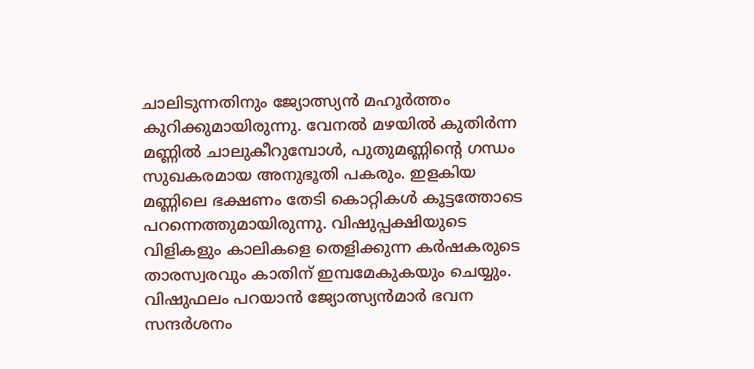ചാലിടുന്നതിനും ജ്യോത്സ്യന്‍ മഹൂര്‍ത്തം കുറിക്കുമായിരുന്നു. വേനല്‍ മഴയില്‍ കുതിര്‍ന്ന മണ്ണില്‍ ചാലുകീറുമ്പോള്‍, പുതുമണ്ണിന്റെ ഗന്ധം സുഖകരമായ അനുഭൂതി പകരും. ഇളകിയ മണ്ണിലെ ഭക്ഷണം തേടി കൊറ്റികള്‍ കൂട്ടത്തോടെ പറന്നെത്തുമായിരുന്നു. വിഷുപ്പക്ഷിയുടെ വിളികളും കാലികളെ തെളിക്കുന്ന കര്‍ഷകരുടെ താരസ്വരവും കാതിന് ഇമ്പമേകുകയും ചെയ്യും. വിഷുഫലം പറയാന്‍ ജ്യോത്സ്യന്‍മാര്‍ ഭവന സന്ദര്‍ശനം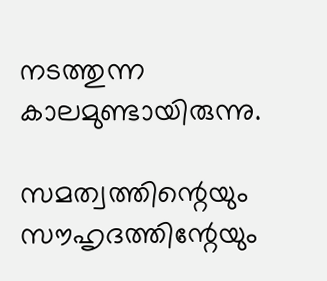നടത്തുന്ന കാലമുണ്ടായിരുന്നു.

സമത്വത്തിന്റെയും സൗഹൃദത്തിന്റേയും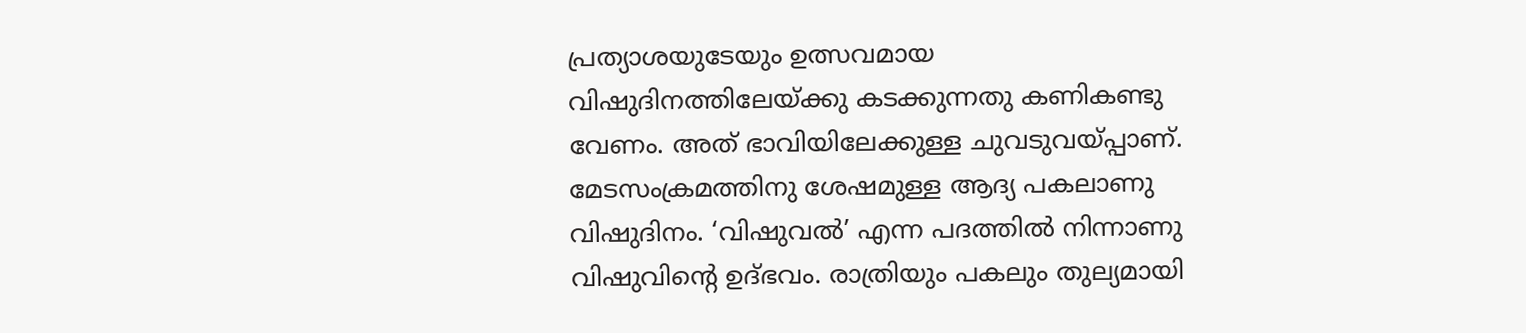പ്രത്യാശയുടേയും ഉത്സവമായ വിഷുദിനത്തിലേയ്‌ക്കു കടക്കുന്നതു കണികണ്ടു വേണം. അത് ഭാവിയിലേക്കുള്ള ചുവടുവയ്‌പ്പാണ്.  മേടസംക്രമത്തിനു ശേഷമുള്ള ആദ്യ പകലാണു വിഷുദിനം. ‘വിഷുവല്‍’ എന്ന പദത്തില്‍ നിന്നാണു വിഷുവിന്റെ ഉദ്ഭവം. രാത്രിയും പകലും തുല്യമായി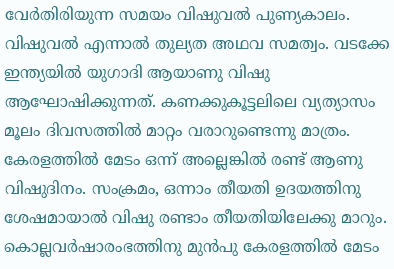വേര്‍തിരിയുന്ന സമയം വിഷുവല്‍ പുണ്യകാലം. വിഷുവല്‍ എന്നാല്‍ തുല്യത അഥവ സമത്വം. വടക്കേ ഇന്ത്യയില്‍ യുഗാദി ആയാണു വിഷു ആഘോഷിക്കുന്നത്. കണക്കുകൂട്ടലിലെ വ്യത്യാസം മൂലം ദിവസത്തില്‍ മാറ്റം വരാറുണ്ടെന്നു മാത്രം. കേരളത്തില്‍ മേടം ഒന്ന് അല്ലെങ്കില്‍ രണ്ട് ആണു വിഷുദിനം. സംക്രമം, ഒന്നാം തീയതി ഉദയത്തിനു ശേഷമായാല്‍ വിഷു രണ്ടാം തീയതിയിലേക്കു മാറും. കൊല്ലവര്‍ഷാരംഭത്തിനു മുന്‍പു കേരളത്തില്‍ മേടം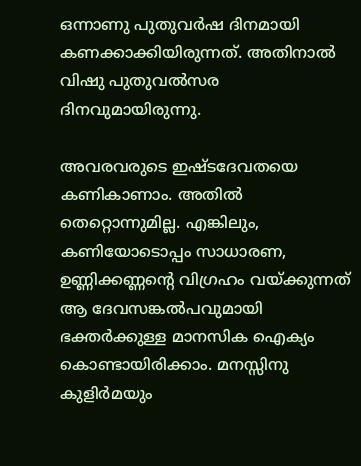ഒന്നാണു പുതുവര്‍ഷ ദിനമായി കണക്കാക്കിയിരുന്നത്. അതിനാല്‍ വിഷു പുതുവല്‍സര ദിനവുമായിരുന്നു.

അവരവരുടെ ഇഷ്ടദേവതയെ കണികാണാം. അതില്‍ തെറ്റൊന്നുമില്ല. എങ്കിലും, കണിയോടൊപ്പം സാധാരണ, ഉണ്ണിക്കണ്ണന്റെ വിഗ്രഹം വയ്‌ക്കുന്നത് ആ ദേവസങ്കല്‍പവുമായി ഭക്തര്‍ക്കുള്ള മാനസിക ഐക്യം കൊണ്ടായിരിക്കാം. മനസ്സിനു കുളിര്‍മയും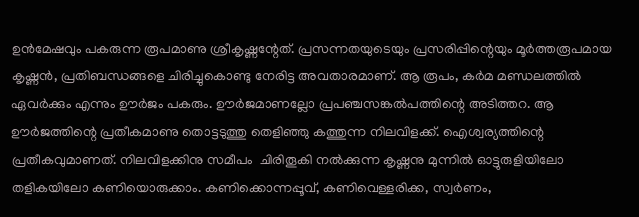ഉന്‍മേഷവും പകരുന്ന രൂപമാണു ശ്രീകൃഷ്ണന്റേത്. പ്രസന്നതയുടെയും പ്രസരിപ്പിന്റെയും മൂര്‍ത്തരൂപമായ കൃഷ്ണന്‍, പ്രതിബന്ധങ്ങളെ ചിരിച്ചുകൊണ്ടു നേരിട്ട അവതാരമാണ്. ആ രൂപം, കര്‍മ മണ്ഡലത്തില്‍ ഏവര്‍ക്കും എന്നും ഊര്‍ജം പകരും. ഊര്‍ജമാണല്ലോ പ്രപഞ്ചസങ്കല്‍പത്തിന്റെ അടിത്തറ. ആ ഊര്‍ജത്തിന്റെ പ്രതീകമാണു തൊട്ടടുത്തു തെളിഞ്ഞു കത്തുന്ന നിലവിളക്ക്. ഐശ്വര്യത്തിന്റെ പ്രതീകവുമാണത്. നിലവിളക്കിനു സമീപം  ചിരിതൂകി നല്‍ക്കുന്ന കൃഷ്ണനു മുന്നില്‍ ഓട്ടുരുളിയിലോ തളികയിലോ കണിയൊരുക്കാം. കണിക്കൊന്നപ്പൂവ്, കണിവെള്ളരിക്ക, സ്വര്‍ണം,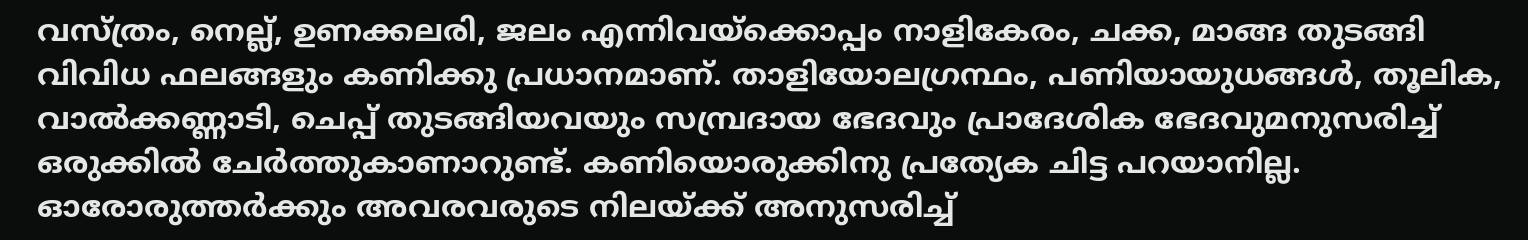വസ്ത്രം, നെല്ല്, ഉണക്കലരി, ജലം എന്നിവയ്‌ക്കൊപ്പം നാളികേരം, ചക്ക, മാങ്ങ തുടങ്ങി വിവിധ ഫലങ്ങളും കണിക്കു പ്രധാനമാണ്. താളിയോലഗ്രന്ഥം, പണിയായുധങ്ങള്‍, തൂലിക, വാല്‍ക്കണ്ണാടി, ചെപ്പ് തുടങ്ങിയവയും സമ്പ്രദായ ഭേദവും പ്രാദേശിക ഭേദവുമനുസരിച്ച് ഒരുക്കില്‍ ചേര്‍ത്തുകാണാറുണ്ട്. കണിയൊരുക്കിനു പ്രത്യേക ചിട്ട പറയാനില്ല. ഓരോരുത്തര്‍ക്കും അവരവരുടെ നിലയ്‌ക്ക് അനുസരിച്ച്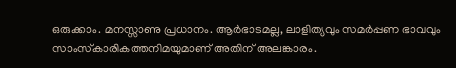ഒരുക്കാം. മനസ്സാണു പ്രധാനം. ആര്‍ഭാടമല്ല, ലാളിത്യവും സമര്‍പ്പണ ഭാവവും സാംസ്‌കാരികത്തനിമയുമാണ് അതിന് അലങ്കാരം.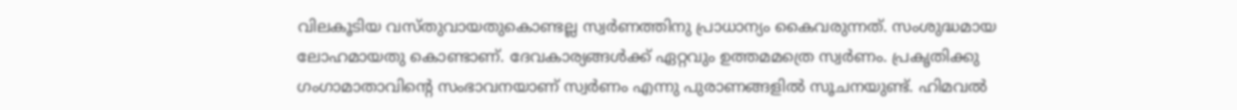വിലകൂടിയ വസ്തുവായതുകൊണ്ടല്ല സ്വര്‍ണത്തിനു പ്രാധാന്യം കൈവരുന്നത്. സംശുദ്ധമായ ലോഹമായതു കൊണ്ടാണ്. ദേവകാര്യങ്ങള്‍ക്ക് ഏറ്റവും ഉത്തമമത്രെ സ്വര്‍ണം. പ്രകൃതിക്കു ഗംഗാമാതാവിന്റെ സംഭാവനയാണ് സ്വര്‍ണം എന്നു പുരാണങ്ങളില്‍ സൂചനയുണ്ട്. ഹിമവല്‍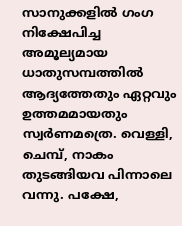സാനുക്കളില്‍ ഗംഗ നിക്ഷേപിച്ച അമൂല്യമായ ധാതുസമ്പത്തില്‍ ആദ്യത്തേതും ഏറ്റവും ഉത്തമമായതും സ്വര്‍ണമത്രെ. വെള്ളി, ചെമ്പ്, നാകം തുടങ്ങിയവ പിന്നാലെ വന്നു. പക്ഷേ,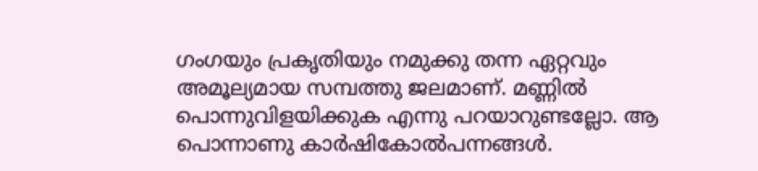ഗംഗയും പ്രകൃതിയും നമുക്കു തന്ന ഏറ്റവും അമൂല്യമായ സമ്പത്തു ജലമാണ്. മണ്ണില്‍ പൊന്നുവിളയിക്കുക എന്നു പറയാറുണ്ടല്ലോ. ആ പൊന്നാണു കാര്‍ഷികോല്‍പന്നങ്ങള്‍.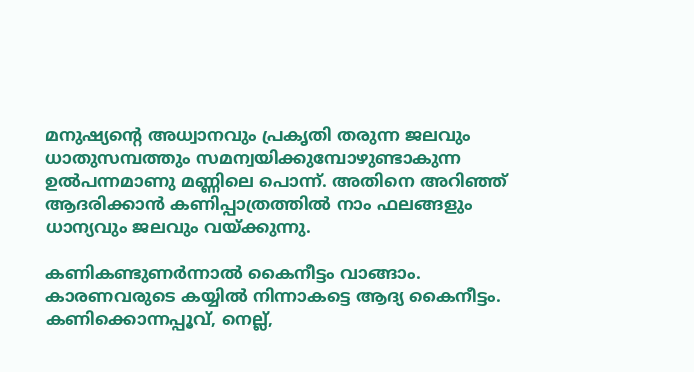മനുഷ്യന്റെ അധ്വാനവും പ്രകൃതി തരുന്ന ജലവും ധാതുസമ്പത്തും സമന്വയിക്കുമ്പോഴുണ്ടാകുന്ന ഉല്‍പന്നമാണു മണ്ണിലെ പൊന്ന്. അതിനെ അറിഞ്ഞ് ആദരിക്കാന്‍ കണിപ്പാത്രത്തില്‍ നാം ഫലങ്ങളും ധാന്യവും ജലവും വയ്‌ക്കുന്നു.

കണികണ്ടുണര്‍ന്നാല്‍ കൈനീട്ടം വാങ്ങാം. കാരണവരുടെ കയ്യില്‍ നിന്നാകട്ടെ ആദ്യ കൈനീട്ടം. കണിക്കൊന്നപ്പൂവ്, നെല്ല്,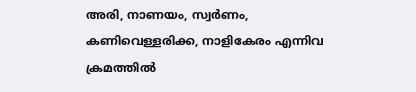അരി, നാണയം, സ്വര്‍ണം, കണിവെള്ളരിക്ക, നാളികേരം എന്നിവ ക്രമത്തില്‍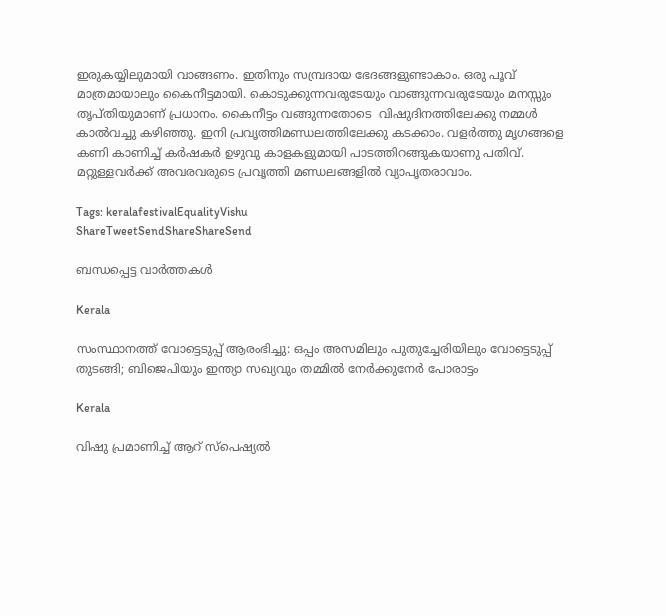ഇരുകയ്യിലുമായി വാങ്ങണം. ഇതിനും സമ്പ്രദായ ഭേദങ്ങളുണ്ടാകാം. ഒരു പൂവ് മാത്രമായാലും കൈനീട്ടമായി. കൊടുക്കുന്നവരുടേയും വാങ്ങുന്നവരുടേയും മനസ്സും തൃപ്തിയുമാണ് പ്രധാനം. കൈനീട്ടം വങ്ങുന്നതോടെ  വിഷുദിനത്തിലേക്കു നമ്മള്‍ കാല്‍വച്ചു കഴിഞ്ഞു. ഇനി പ്രവൃത്തിമണ്ഡലത്തിലേക്കു കടക്കാം. വളര്‍ത്തു മൃഗങ്ങളെ കണി കാണിച്ച് കര്‍ഷകര്‍ ഉഴുവു കാളകളുമായി പാടത്തിറങ്ങുകയാണു പതിവ്. മറ്റുള്ളവര്‍ക്ക് അവരവരുടെ പ്രവൃത്തി മണ്ഡലങ്ങളില്‍ വ്യാപൃതരാവാം.

Tags: keralafestivalEqualityVishu
ShareTweetSendShareShareSend

ബന്ധപ്പെട്ട വാര്‍ത്തകള്‍

Kerala

സംസ്ഥാനത്ത് വോട്ടെടുപ്പ് ആരംഭിച്ചു: ഒപ്പം അസമിലും പുതുച്ചേരിയിലും വോട്ടെടുപ്പ് തുടങ്ങി; ബിജെപിയും ഇന്ത്യാ സഖ്യവും തമ്മിൽ നേർക്കുനേർ പോരാട്ടം

Kerala

വിഷു പ്രമാണിച്ച് ആറ് സ്‌പെഷ്യൽ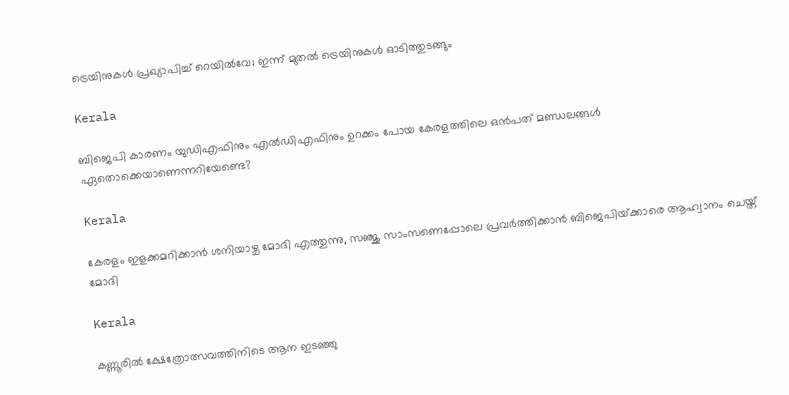ട്രെയിനുകൾ പ്രഖ്യാപിച്ച് റെയിൽവേ; ഇന്ന് മുതൽ ട്രെയിനുകൾ ഓടിത്തുടങ്ങും

Kerala

ബിജെപി കാരണം യുഡിഎഫിനും എല്‍ഡിഎഫിനും ഉറക്കം പോയ കേരളത്തിലെ ഒന്‍പത് മണ്ഡലങ്ങള്‍ ഏതൊക്കെയാണെന്നറിയേണ്ടെ?

Kerala

കേരളം ഇളക്കമറിക്കാന്‍ ശനിയാഴ്ച മോദി എത്തുന്നു, സഞ്ജു സാംസണെപ്പോലെ പ്രവര്‍ത്തിക്കാന്‍ ബിജെപിയ്‌ക്കാരെ ആഹ്വാനം ചെയ്ത് മോദി

Kerala

കണ്ണൂരില്‍ ക്ഷേത്രോത്സവത്തിനിടെ ആന ഇടഞ്ഞു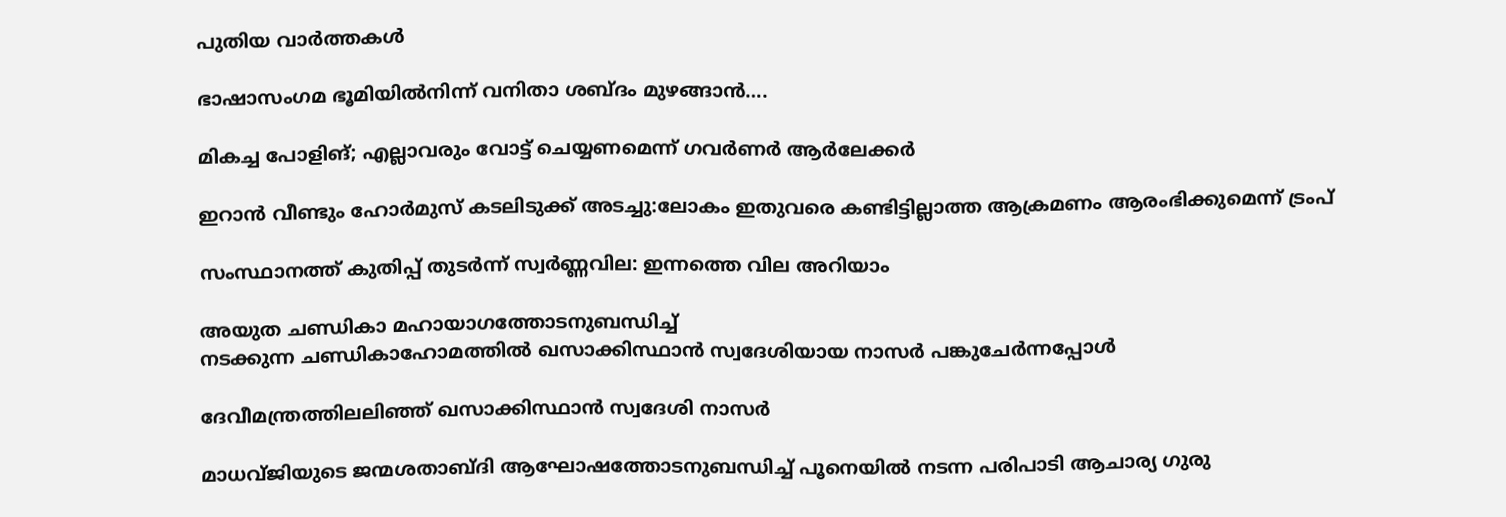പുതിയ വാര്‍ത്തകള്‍

ഭാഷാസംഗമ ഭൂമിയില്‍നിന്ന് വനിതാ ശബ്ദം മുഴങ്ങാന്‍….

മികച്ച പോളിങ്; എല്ലാവരും വോട്ട് ചെയ്യണമെന്ന് ഗവര്‍ണര്‍ ആര്‍ലേക്കര്‍

ഇറാൻ വീണ്ടും ഹോർമുസ് കടലിടുക്ക് അടച്ചു:ലോകം ഇതുവരെ കണ്ടിട്ടില്ലാത്ത ആക്രമണം ആരംഭിക്കുമെന്ന് ട്രംപ്

സംസ്ഥാനത്ത് കുതിപ്പ് തുടർന്ന് സ്വർണ്ണവില: ഇന്നത്തെ വില അറിയാം

അയുത ചണ്ഡികാ മഹായാഗത്തോടനുബന്ധിച്ച്
നടക്കുന്ന ചണ്ഡികാഹോമത്തില്‍ ഖസാക്കിസ്ഥാന്‍ സ്വദേശിയായ നാസര്‍ പങ്കുചേര്‍ന്നപ്പോള്‍

ദേവീമന്ത്രത്തിലലിഞ്ഞ് ഖസാക്കിസ്ഥാന്‍ സ്വദേശി നാസര്‍

മാധവ്ജിയുടെ ജന്മശതാബ്ദി ആഘോഷത്തോടനുബന്ധിച്ച് പൂനെയില്‍ നടന്ന പരിപാടി ആചാര്യ ഗുരു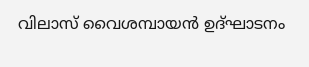വിലാസ് വൈശമ്പായന്‍ ഉദ്ഘാടനം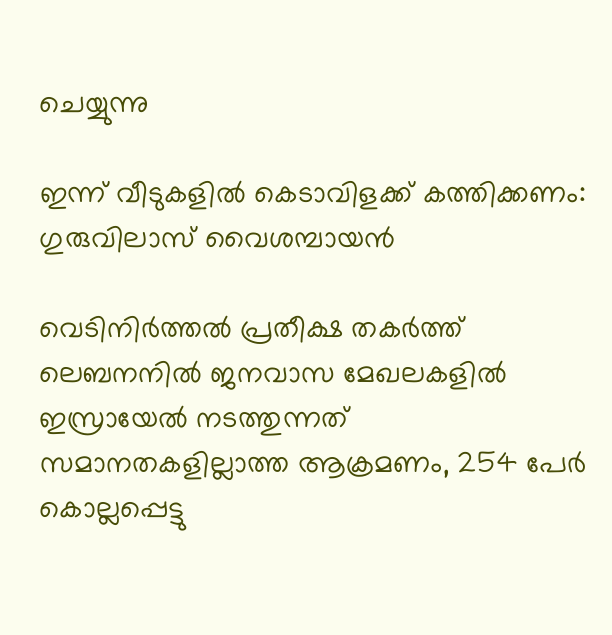ചെയ്യുന്നു

ഇന്ന് വീടുകളില്‍ കെടാവിളക്ക് കത്തിക്കണം: ഗുരുവിലാസ് വൈശമ്പായന്‍

വെടിനിര്‍ത്തല്‍ പ്രതീക്ഷ തകര്‍ത്ത് ലെബനനില്‍ ജനവാസ മേഖലകളിൽ ഇസ്രായേൽ നടത്തുന്നത് സമാനതകളില്ലാത്ത ആക്രമണം, 254 പേർ കൊല്ലപ്പെട്ടു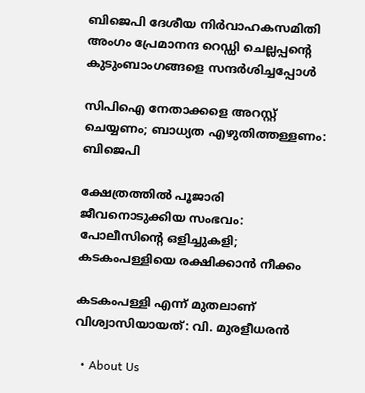ബിജെപി ദേശീയ നിര്‍വാഹകസമിതി അംഗം പ്രേമാനന്ദ റെഡ്ഡി ചെല്ലപ്പന്റെ കുടുംബാംഗങ്ങളെ സന്ദര്‍ശിച്ചപ്പോള്‍

സിപിഐ നേതാക്കളെ അറസ്റ്റ് ചെയ്യണം; ബാധ്യത എഴുതിത്തള്ളണം: ബിജെപി

ക്ഷേത്രത്തില്‍ പൂജാരി ജീവനൊടുക്കിയ സംഭവം: പോലീസിന്റെ ഒളിച്ചുകളി; കടകംപള്ളിയെ രക്ഷിക്കാന്‍ നീക്കം

കടകംപള്ളി എന്ന് മുതലാണ് വിശ്വാസിയായത്: വി. മുരളീധരന്‍

  • About Us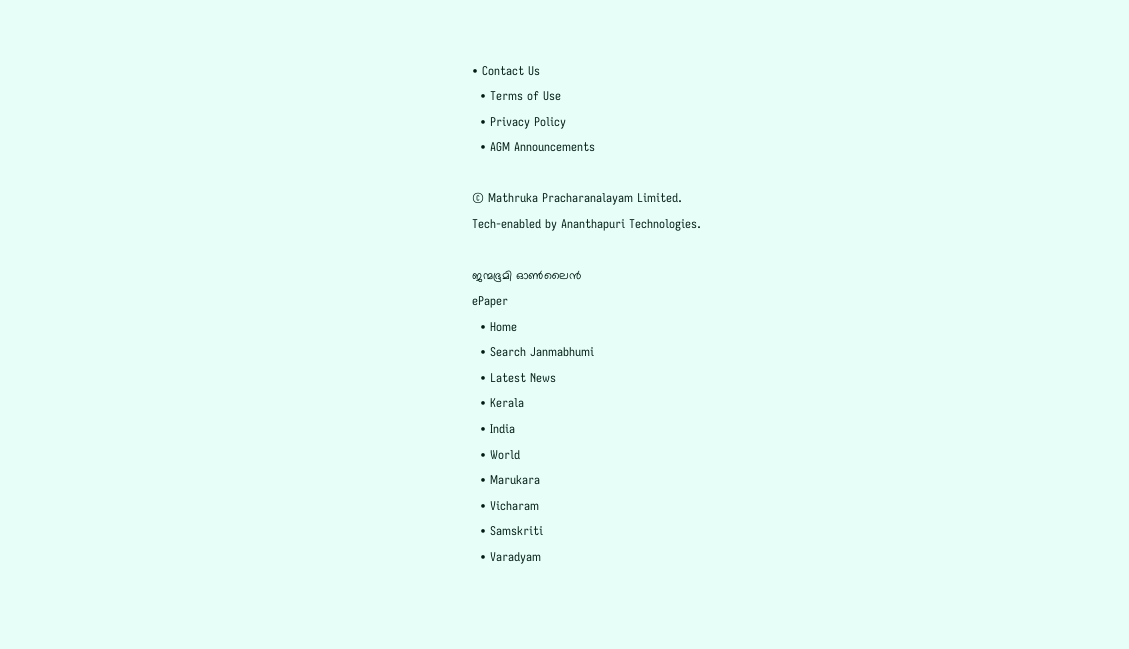• Contact Us
  • Terms of Use
  • Privacy Policy
  • AGM Announcements

© Mathruka Pracharanalayam Limited.
Tech-enabled by Ananthapuri Technologies.

ജന്മഭൂമി ഓണ്‍ലൈന്‍
ePaper
  • Home
  • Search Janmabhumi
  • Latest News
  • Kerala
  • India
  • World
  • Marukara
  • Vicharam
  • Samskriti
  • Varadyam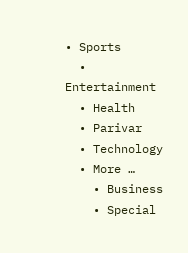• Sports
  • Entertainment
  • Health
  • Parivar
  • Technology
  • More …
    • Business
    • Special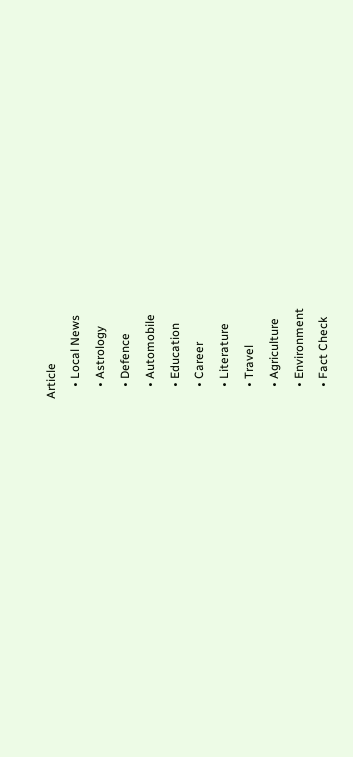Article
    • Local News
    • Astrology
    • Defence
    • Automobile
    • Education
    • Career
    • Literature
    • Travel
    • Agriculture
    • Environment
    • Fact Check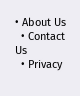• About Us
  • Contact Us
  • Privacy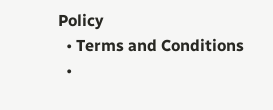Policy
  • Terms and Conditions
  •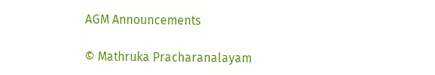AGM Announcements

© Mathruka Pracharanalayam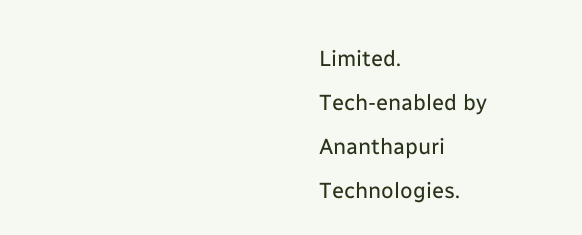Limited.
Tech-enabled by Ananthapuri Technologies.